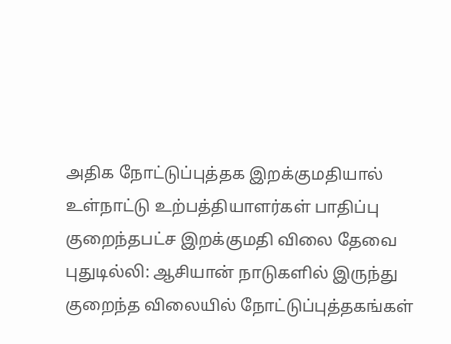அதிக நோட்டுப்புத்தக இறக்குமதியால் உள்நாட்டு உற்பத்தியாளர்கள் பாதிப்பு குறைந்தபட்ச இறக்குமதி விலை தேவை
புதுடில்லி: ஆசியான் நாடுகளில் இருந்து குறைந்த விலையில் நோட்டுப்புத்தகங்கள்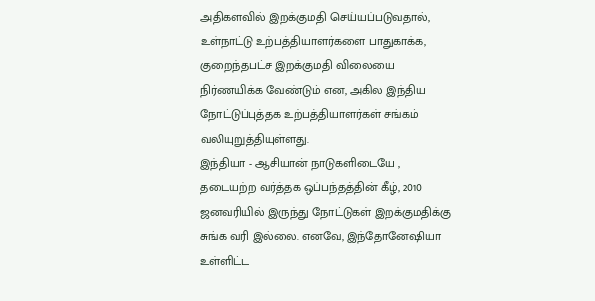அதிகளவில் இறக்குமதி செய்யப்படுவதால், உள்நாட்டு உற்பத்தியாளர்களை பாதுகாக்க, குறைந்தபட்ச இறக்குமதி விலையை நிர்ணயிக்க வேண்டும் என, அகில இந்திய நோட்டுப்புத்தக உற்பத்தியாளர்கள் சங்கம் வலியுறுத்தியுள்ளது.
இந்தியா - ஆசியான் நாடுகளிடையே , தடையற்ற வர்த்தக ஒப்பந்தத்தின் கீழ், 2010 ஜனவரியில் இருந்து நோட்டுகள் இறக்குமதிக்கு சுங்க வரி இல்லை. எனவே, இந்தோனேஷியா உள்ளிட்ட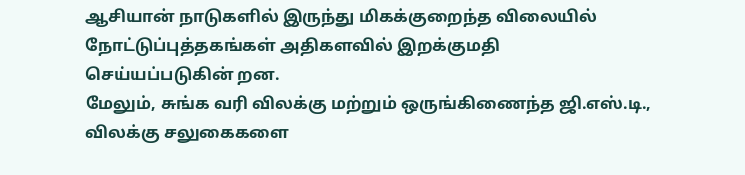ஆசியான் நாடுகளில் இருந்து மிகக்குறைந்த விலையில் நோட்டுப்புத்தகங்கள் அதிகளவில் இறக்குமதி செய்யப்படுகின் றன.
மேலும், சுங்க வரி விலக்கு மற்றும் ஒருங்கிணைந்த ஜி.எஸ்.டி., விலக்கு சலுகைகளை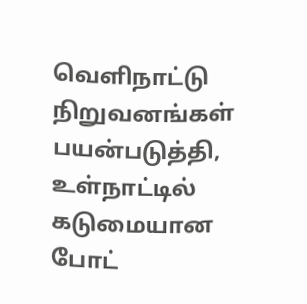வெளிநாட்டு நிறுவனங்கள் பயன்படுத்தி, உள்நாட்டில் கடுமையான போட்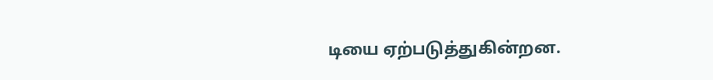டியை ஏற்படுத்துகின்றன.